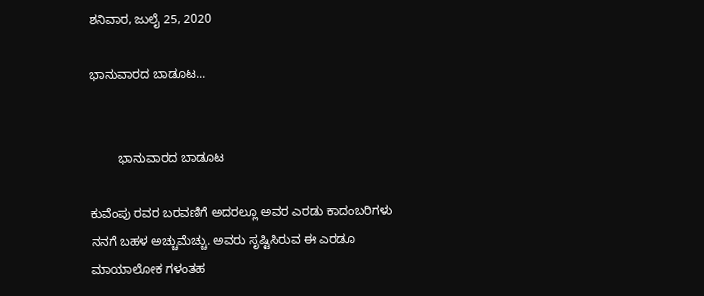ಶನಿವಾರ, ಜುಲೈ 25, 2020

ಭಾನುವಾರದ ಬಾಡೂಟ...


        ಭಾನುವಾರದ ಬಾಡೂಟ

ಕುವೆಂಪು ರವರ ಬರವಣಿಗೆ ಅದರಲ್ಲೂ ಅವರ ಎರಡು ಕಾದಂಬರಿಗಳು ನನಗೆ ಬಹಳ ಅಚ್ಚುಮೆಚ್ಚು. ಅವರು ಸೃಷ್ಟಿಸಿರುವ ಈ ಎರಡೂ ಮಾಯಾಲೋಕ ಗಳಂತಹ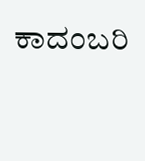ಕಾದಂಬರಿ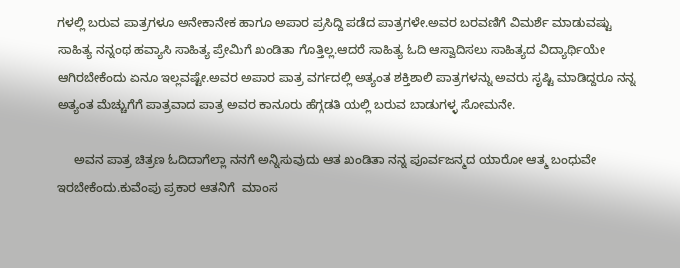ಗಳಲ್ಲಿ ಬರುವ ಪಾತ್ರಗಳೂ ಅನೇಕಾನೇಕ ಹಾಗೂ ಅಪಾರ ಪ್ರಸಿದ್ದಿ ಪಡೆದ ಪಾತ್ರಗಳೇ.ಅವರ ಬರವಣಿಗೆ ವಿಮರ್ಶೆ ಮಾಡುವಷ್ಟು ಸಾಹಿತ್ಯ ನನ್ನಂಥ ಹವ್ಯಾಸಿ ಸಾಹಿತ್ಯ ಪ್ರೇಮಿಗೆ ಖಂಡಿತಾ ಗೊತ್ತಿಲ್ಲ.ಆದರೆ ಸಾಹಿತ್ಯ ಓದಿ ಆಸ್ವಾದಿಸಲು ಸಾಹಿತ್ಯದ ವಿದ್ಯಾರ್ಥಿಯೇ ಆಗಿರಬೇಕೆಂದು ಏನೂ ಇಲ್ಲವಷ್ಟೇ.ಅವರ ಅಪಾರ ಪಾತ್ರ ವರ್ಗದಲ್ಲಿ ಅತ್ಯಂತ ಶಕ್ತಿಶಾಲಿ ಪಾತ್ರಗಳನ್ನು ಅವರು ಸೃಷ್ಟಿ ಮಾಡಿದ್ದರೂ ನನ್ನ ಅತ್ಯಂತ ಮೆಚ್ಚುಗೆಗೆ ಪಾತ್ರವಾದ ಪಾತ್ರ ಅವರ ಕಾನೂರು ಹೆಗ್ಗಡತಿ ಯಲ್ಲಿ ಬರುವ ಬಾಡುಗಳ್ಳ ಸೋಮನೇ.

     ಅವನ ಪಾತ್ರ ಚಿತ್ರಣ ಓದಿದಾಗೆಲ್ಲಾ ನನಗೆ ಅನ್ನಿಸುವುದು ಆತ ಖಂಡಿತಾ ನನ್ನ ಪೂರ್ವಜನ್ಮದ ಯಾರೋ ಆತ್ಮ ಬಂಧುವೇ ಇರಬೇಕೆಂದು.ಕುವೆಂಪು ಪ್ರಕಾರ ಆತನಿಗೆ  ಮಾಂಸ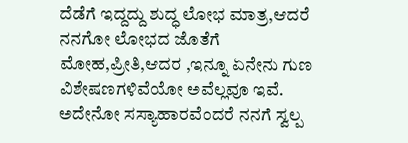ದೆಡೆಗೆ ಇದ್ದದ್ದು ಶುದ್ಧ ಲೋಭ ಮಾತ್ರ,ಆದರೆ ನನಗೋ ಲೋಭದ ಜೊತೆಗೆ ಮೋಹ,ಪ್ರೀತಿ,ಆದರ ,ಇನ್ನೂ ಏನೇನು ಗುಣ ವಿಶೇಷಣಗಳಿವೆಯೋ ಅವೆಲ್ಲವೂ ಇವೆ.
ಅದೇನೋ ಸಸ್ಯಾಹಾರವೆಂದರೆ ನನಗೆ ಸ್ವಲ್ಪ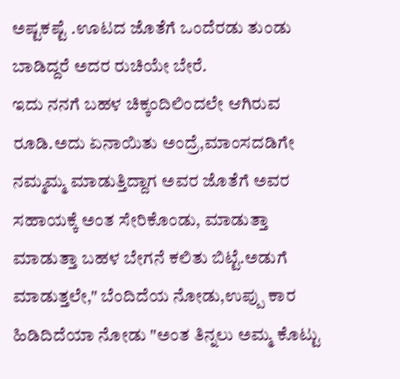ಅಷ್ಟಕಷ್ಟೆ .ಊಟದ ಜೊತೆಗೆ ಒಂದೆರಡು ತುಂಡು ಬಾಡಿದ್ದರೆ ಅದರ ರುಚಿಯೇ ಬೇರೆ.
ಇದು ನನಗೆ ಬಹಳ ಚಿಕ್ಕಂದಿಲಿಂದಲೇ ಆಗಿರುವ ರೂಡಿ.ಅದು ಏನಾಯಿತು ಅಂದ್ರೆ,ಮಾಂಸದಡಿಗೇ ನಮ್ಮಮ್ಮ ಮಾಡುತ್ತಿದ್ದಾಗ ಅವರ ಜೊತೆಗೆ ಅವರ ಸಹಾಯಕ್ಕೆ ಅಂತ ಸೇರಿಕೊಂಡು, ಮಾಡುತ್ತಾ ಮಾಡುತ್ತಾ ಬಹಳ ಬೇಗನೆ ಕಲಿತು ಬಿಟ್ಟೆ.ಅಡುಗೆ ಮಾಡುತ್ತಲೇ," ಬೆಂದಿದೆಯ ನೋಡು,ಉಪ್ಪು ಕಾರ ಹಿಡಿದಿದೆಯಾ ನೋಡು "ಅಂತ ತಿನ್ನಲು ಅಮ್ಮ ಕೊಟ್ಟು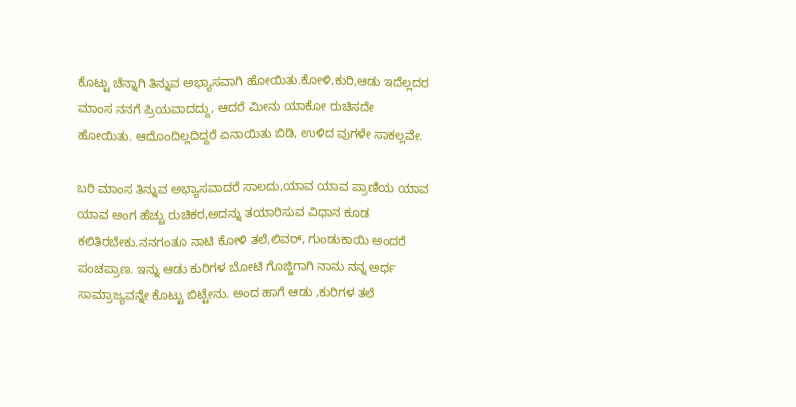ಕೊಟ್ಟು ಚೆನ್ನಾಗಿ ತಿನ್ನುವ ಅಭ್ಯಾಸವಾಗಿ ಹೋಯಿತು.ಕೋಳಿ,ಕುರಿ,ಆಡು ಇದೆಲ್ಲದರ ಮಾಂಸ ನನಗೆ ಪ್ರಿಯವಾದದ್ದು, ಆದರೆ ಮೀನು ಯಾಕೋ ರುಚಿಸದೇ ಹೋಯಿತು. ಆದೊಂದಿಲ್ಲದಿದ್ದರೆ ಏನಾಯಿತು ಬಿಡಿ, ಉಳಿದ ವುಗಳೇ ಸಾಕಲ್ಲವೇ.

ಬರಿ ಮಾಂಸ ತಿನ್ನುವ ಅಭ್ಯಾಸವಾದರೆ ಸಾಲದು,ಯಾವ ಯಾವ ಪ್ರಾಣಿಯ ಯಾವ ಯಾವ ಅಂಗ ಹೆಚ್ಚು ರುಚಿಕರ,ಅದನ್ನು ತಯಾರಿಸುವ ವಿಧಾನ ಕೂಡ ಕಲಿತಿರಬೇಕು.ನನಗಂತೂ ನಾಟಿ ಕೋಳಿ ತಲೆ,ಲಿವರ್, ಗುಂಡುಕಾಯಿ ಅಂದರೆ ಪಂಚಪ್ರಾಣ. ಇನ್ನು ಆಡು ಕುರಿಗಳ ಬೋಟಿ ಗೊಜ್ಜಿಗಾಗಿ ನಾನು ನನ್ನ ಅರ್ಧ ಸಾಮ್ರಾಜ್ಯವನ್ನೇ ಕೊಟ್ಟು ಬಿಟ್ಟೇನು. ಅಂದ ಹಾಗೆ ಆಡು ,ಕುರಿಗಳ ತಲೆ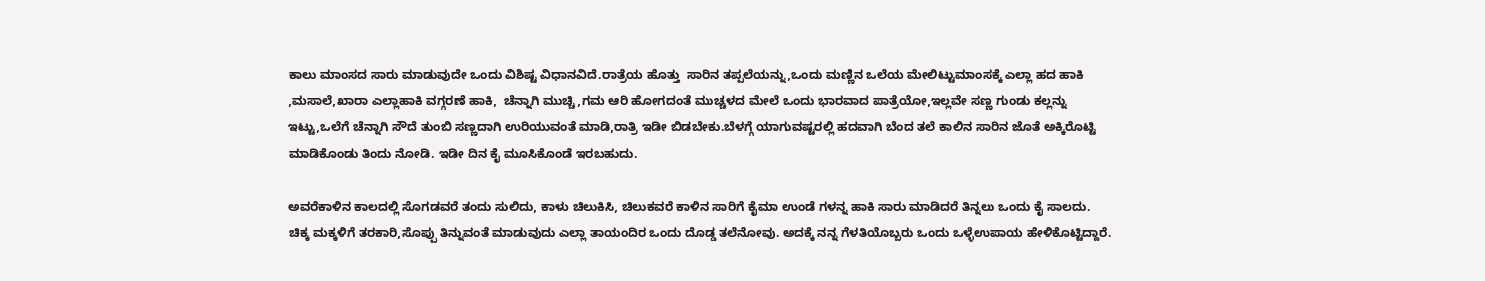ಕಾಲು ಮಾಂಸದ ಸಾರು ಮಾಡುವುದೇ ಒಂದು ವಿಶಿಷ್ಟ ವಿಧಾನವಿದೆ.ರಾತ್ರೆಯ ಹೊತ್ತು  ಸಾರಿನ ತಪ್ಪಲೆಯನ್ನು,ಒಂದು ಮಣ್ಣಿನ ಒಲೆಯ ಮೇಲಿಟ್ಟುಮಾಂಸಕ್ಕೆ ಎಲ್ಲಾ ಹದ ಹಾಕಿ ,ಮಸಾಲೆ,ಖಾರಾ ಎಲ್ಲಾಹಾಕಿ ವಗ್ಗರಣೆ ಹಾಕಿ,  ಚೆನ್ನಾಗಿ ಮುಚ್ಚಿ,ಗಮ ಆರಿ ಹೋಗದಂತೆ ಮುಚ್ಚಳದ ಮೇಲೆ ಒಂದು ಭಾರವಾದ ಪಾತ್ರೆಯೋ,ಇಲ್ಲವೇ ಸಣ್ಣ ಗುಂಡು ಕಲ್ಲನ್ನು ಇಟ್ಟು,ಒಲೆಗೆ ಚೆನ್ನಾಗಿ ಸೌದೆ ತುಂಬಿ ಸಣ್ಣದಾಗಿ ಉರಿಯುವಂತೆ ಮಾಡಿ,ರಾತ್ರಿ ಇಡೀ ಬಿಡಬೇಕು.ಬೆಳಗ್ಗೆ ಯಾಗುವಷ್ಟರಲ್ಲಿ ಹದವಾಗಿ ಬೆಂದ ತಲೆ ಕಾಲಿನ ಸಾರಿನ ಜೊತೆ ಅಕ್ಕಿರೊಟ್ಟಿ ಮಾಡಿಕೊಂಡು ತಿಂದು ನೋಡಿ. ಇಡೀ ದಿನ ಕೈ ಮೂಸಿಕೊಂಡೆ ಇರಬಹುದು.

ಅವರೆಕಾಳಿನ ಕಾಲದಲ್ಲಿ ಸೊಗಡವರೆ ತಂದು ಸುಲಿದು, ಕಾಳು ಚಿಲುಕಿಸಿ, ಚಿಲುಕವರೆ ಕಾಳಿನ ಸಾರಿಗೆ ಕೈಮಾ ಉಂಡೆ ಗಳನ್ನ ಹಾಕಿ ಸಾರು ಮಾಡಿದರೆ ತಿನ್ನಲು ಒಂದು ಕೈ ಸಾಲದು.
ಚಿಕ್ಕ ಮಕ್ಕಳಿಗೆ ತರಕಾರಿ,ಸೊಪ್ಪು ತಿನ್ನುವಂತೆ ಮಾಡುವುದು ಎಲ್ಲಾ ತಾಯಂದಿರ ಒಂದು ದೊಡ್ಡ ತಲೆನೋವು. ಅದಕ್ಕೆ ನನ್ನ ಗೆಳತಿಯೊಬ್ಬರು ಒಂದು ಒಳ್ಳೆಉಪಾಯ ಹೇಳಿಕೊಟ್ಟಿದ್ದಾರೆ.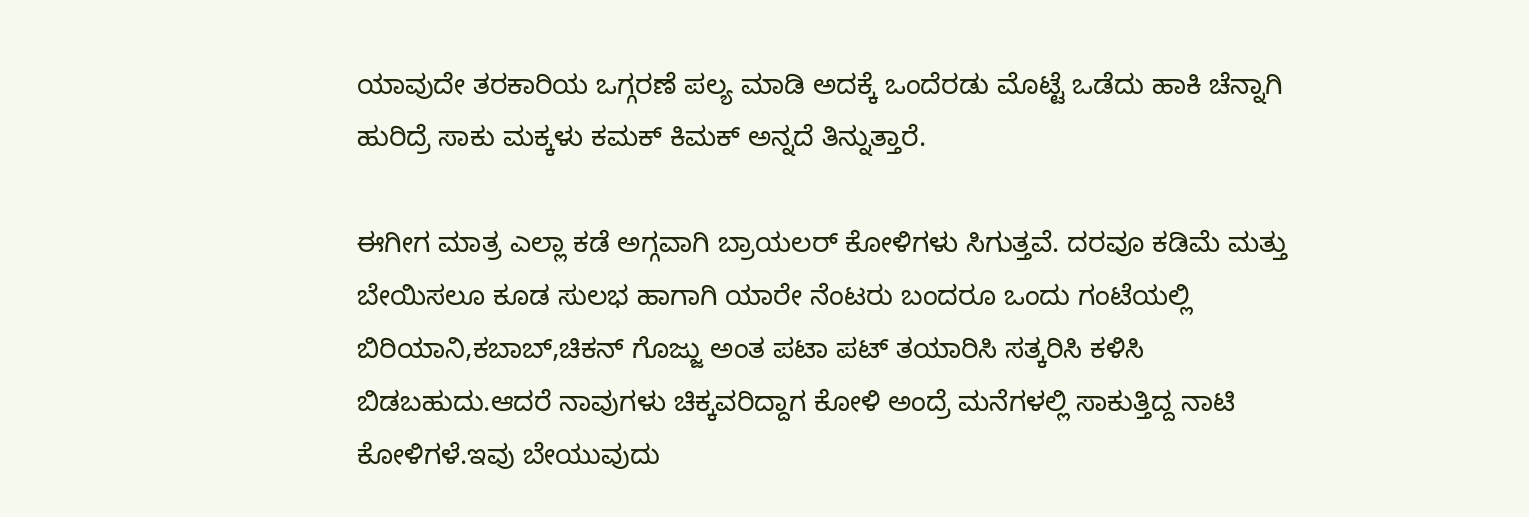ಯಾವುದೇ ತರಕಾರಿಯ ಒಗ್ಗರಣೆ ಪಲ್ಯ ಮಾಡಿ ಅದಕ್ಕೆ ಒಂದೆರಡು ಮೊಟ್ಟೆ ಒಡೆದು ಹಾಕಿ ಚೆನ್ನಾಗಿ ಹುರಿದ್ರೆ ಸಾಕು ಮಕ್ಕಳು ಕಮಕ್ ಕಿಮಕ್ ಅನ್ನದೆ ತಿನ್ನುತ್ತಾರೆ.

ಈಗೀಗ ಮಾತ್ರ ಎಲ್ಲಾ ಕಡೆ ಅಗ್ಗವಾಗಿ ಬ್ರಾಯಲರ್ ಕೋಳಿಗಳು ಸಿಗುತ್ತವೆ. ದರವೂ ಕಡಿಮೆ ಮತ್ತು ಬೇಯಿಸಲೂ ಕೂಡ ಸುಲಭ ಹಾಗಾಗಿ ಯಾರೇ ನೆಂಟರು ಬಂದರೂ ಒಂದು ಗಂಟೆಯಲ್ಲಿ ಬಿರಿಯಾನಿ,ಕಬಾಬ್,ಚಿಕನ್ ಗೊಜ್ಜು ಅಂತ ಪಟಾ ಪಟ್ ತಯಾರಿಸಿ ಸತ್ಕರಿಸಿ ಕಳಿಸಿ ಬಿಡಬಹುದು.ಆದರೆ ನಾವುಗಳು ಚಿಕ್ಕವರಿದ್ದಾಗ ಕೋಳಿ ಅಂದ್ರೆ ಮನೆಗಳಲ್ಲಿ ಸಾಕುತ್ತಿದ್ದ ನಾಟಿ ಕೋಳಿಗಳೆ.ಇವು ಬೇಯುವುದು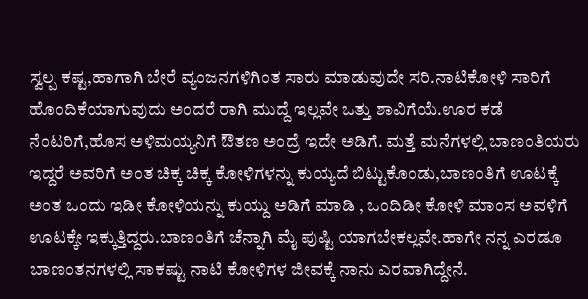ಸ್ವಲ್ಪ ಕಷ್ಟ,ಹಾಗಾಗಿ ಬೇರೆ ವ್ಯಂಜನಗಳಿಗಿಂತ ಸಾರು ಮಾಡುವುದೇ ಸರಿ.ನಾಟಿಕೋಳಿ ಸಾರಿಗೆ ಹೊಂದಿಕೆಯಾಗುವುದು ಅಂದರೆ ರಾಗಿ ಮುದ್ದೆ ಇಲ್ಲವೇ ಒತ್ತು ಶಾವಿಗೆಯೆ.ಊರ ಕಡೆ ನೆಂಟರಿಗೆ,ಹೊಸ ಅಳಿಮಯ್ಯನಿಗೆ ಔತಣ ಅಂದ್ರೆ ಇದೇ ಅಡಿಗೆ. ಮತ್ತೆ ಮನೆಗಳಲ್ಲಿ ಬಾಣಂತಿಯರು ಇದ್ದರೆ ಅವರಿಗೆ ಅಂತ ಚಿಕ್ಕ ಚಿಕ್ಕ ಕೋಳಿಗಳನ್ನು ಕುಯ್ಯದೆ ಬಿಟ್ಟುಕೊಂಡು,ಬಾಣಂತಿಗೆ ಊಟಕ್ಕೆ ಅಂತ ಒಂದು ಇಡೀ ಕೋಳಿಯನ್ನು ಕುಯ್ದು ಅಡಿಗೆ ಮಾಡಿ , ಒಂದಿಡೀ ಕೋಳಿ ಮಾಂಸ ಅವಳಿಗೆ ಊಟಕ್ಕೇ ಇಕ್ಕುತ್ತಿದ್ದರು.ಬಾಣಂತಿಗೆ ಚೆನ್ನಾಗಿ ಮೈ ಪುಷ್ಟಿ ಯಾಗಬೇಕಲ್ಲವೇ.ಹಾಗೇ ನನ್ನ ಎರಡೂ ಬಾಣಂತನಗಳಲ್ಲಿ ಸಾಕಷ್ಟು ನಾಟಿ ಕೋಳಿಗಳ ಜೀವಕ್ಕೆ ನಾನು ಎರವಾಗಿದ್ದೇನೆ.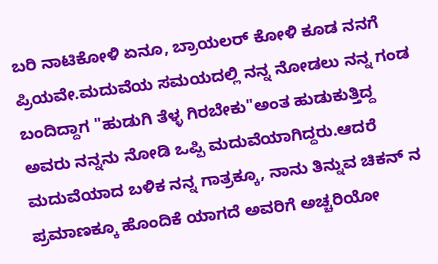ಬರಿ ನಾಟಿಕೋಳಿ ಏನೂ, ಬ್ರಾಯಲರ್ ಕೋಳಿ ಕೂಡ ನನಗೆ ಪ್ರಿಯವೇ.ಮದುವೆಯ ಸಮಯದಲ್ಲಿ ನನ್ನ ನೋಡಲು ನನ್ನ ಗಂಡ ಬಂದಿದ್ದಾಗ "ಹುಡುಗಿ ತೆಳ್ಳ ಗಿರಬೇಕು"ಅಂತ ಹುಡುಕುತ್ತಿದ್ದ ಅವರು ನನ್ನನು ನೋಡಿ ಒಪ್ಪಿ ಮದುವೆಯಾಗಿದ್ದರು.ಆದರೆ ಮದುವೆಯಾದ ಬಳಿಕ ನನ್ನ ಗಾತ್ರಕ್ಕೂ, ನಾನು ತಿನ್ನುವ ಚಿಕನ್ ನ  ಪ್ರಮಾಣಕ್ಕೂ ಹೊಂದಿಕೆ ಯಾಗದೆ ಅವರಿಗೆ ಅಚ್ಚರಿಯೋ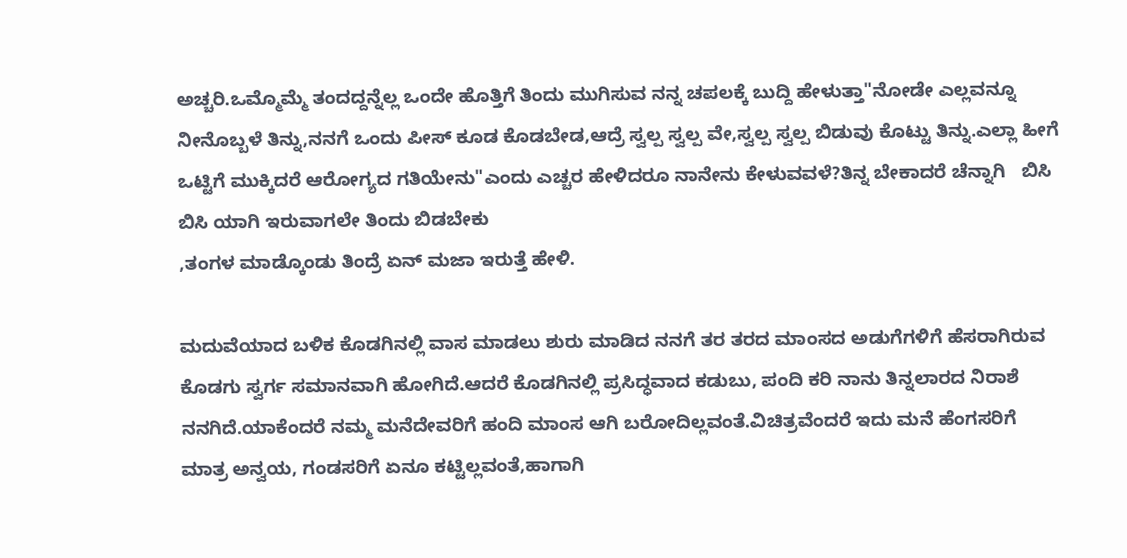ಅಚ್ಚರಿ.ಒಮ್ಮೊಮ್ಮೆ ತಂದದ್ದನ್ನೆಲ್ಲ ಒಂದೇ ಹೊತ್ತಿಗೆ ತಿಂದು ಮುಗಿಸುವ ನನ್ನ ಚಪಲಕ್ಕೆ ಬುದ್ದಿ ಹೇಳುತ್ತಾ"ನೋಡೇ ಎಲ್ಲವನ್ನೂ ನೀನೊಬ್ಬಳೆ ತಿನ್ನು,ನನಗೆ ಒಂದು ಪೀಸ್ ಕೂಡ ಕೊಡಬೇಡ,ಆದ್ರೆ ಸ್ವಲ್ಪ ಸ್ವಲ್ಪ ವೇ,ಸ್ವಲ್ಪ ಸ್ವಲ್ಪ ಬಿಡುವು ಕೊಟ್ಟು ತಿನ್ನು.ಎಲ್ಲಾ ಹೀಗೆ ಒಟ್ಟಿಗೆ ಮುಕ್ಕಿದರೆ ಆರೋಗ್ಯದ ಗತಿಯೇನು"ಎಂದು ಎಚ್ಚರ ಹೇಳಿದರೂ ನಾನೇನು ಕೇಳುವವಳೆ?ತಿನ್ನ ಬೇಕಾದರೆ ಚೆನ್ನಾಗಿ   ಬಿಸಿ ಬಿಸಿ ಯಾಗಿ ಇರುವಾಗಲೇ ತಿಂದು ಬಿಡಬೇಕು
,ತಂಗಳ ಮಾಡ್ಕೊಂಡು ತಿಂದ್ರೆ ಏನ್ ಮಜಾ ಇರುತ್ತೆ ಹೇಳಿ.

ಮದುವೆಯಾದ ಬಳಿಕ ಕೊಡಗಿನಲ್ಲಿ ವಾಸ ಮಾಡಲು ಶುರು ಮಾಡಿದ ನನಗೆ ತರ ತರದ ಮಾಂಸದ ಅಡುಗೆಗಳಿಗೆ ಹೆಸರಾಗಿರುವ ಕೊಡಗು ಸ್ವರ್ಗ ಸಮಾನವಾಗಿ ಹೋಗಿದೆ.ಆದರೆ ಕೊಡಗಿನಲ್ಲಿ ಪ್ರಸಿದ್ಧವಾದ ಕಡುಬು, ಪಂದಿ ಕರಿ ನಾನು ತಿನ್ನಲಾರದ ನಿರಾಶೆ ನನಗಿದೆ.ಯಾಕೆಂದರೆ ನಮ್ಮ ಮನೆದೇವರಿಗೆ ಹಂದಿ ಮಾಂಸ ಆಗಿ ಬರೋದಿಲ್ಲವಂತೆ.ವಿಚಿತ್ರವೆಂದರೆ ಇದು ಮನೆ ಹೆಂಗಸರಿಗೆ ಮಾತ್ರ ಅನ್ವಯ, ಗಂಡಸರಿಗೆ ಏನೂ ಕಟ್ಟಿಲ್ಲವಂತೆ,ಹಾಗಾಗಿ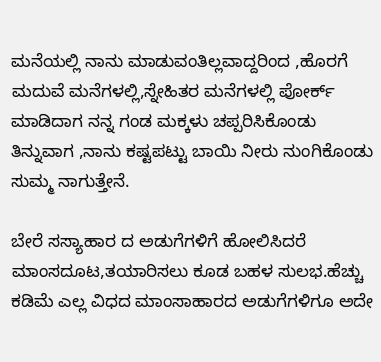ಮನೆಯಲ್ಲಿ ನಾನು ಮಾಡುವಂತಿಲ್ಲವಾದ್ದರಿಂದ ,ಹೊರಗೆ ಮದುವೆ ಮನೆಗಳಲ್ಲಿ,ಸ್ನೇಹಿತರ ಮನೆಗಳಲ್ಲಿ ಪೋರ್ಕ್ ಮಾಡಿದಾಗ ನನ್ನ ಗಂಡ ಮಕ್ಕಳು ಚಪ್ಪರಿಸಿಕೊಂಡು ತಿನ್ನುವಾಗ ,ನಾನು ಕಷ್ಟಪಟ್ಟು ಬಾಯಿ ನೀರು ನುಂಗಿಕೊಂಡು ಸುಮ್ಮ ನಾಗುತ್ತೇನೆ.

ಬೇರೆ ಸಸ್ಯಾಹಾರ ದ ಅಡುಗೆಗಳಿಗೆ ಹೋಲಿಸಿದರೆ ಮಾಂಸದೂಟ,ತಯಾರಿಸಲು ಕೂಡ ಬಹಳ ಸುಲಭ.ಹೆಚ್ಚು ಕಡಿಮೆ ಎಲ್ಲ ವಿಧದ ಮಾಂಸಾಹಾರದ ಅಡುಗೆಗಳಿಗೂ ಅದೇ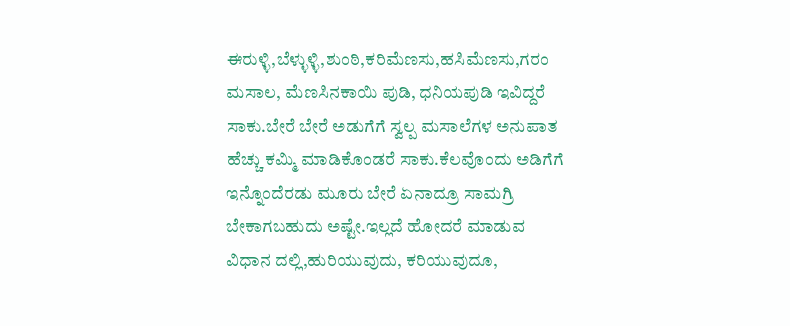ಈರುಳ್ಳಿ,ಬೆಳ್ಳುಳ್ಳಿ,ಶುಂಠಿ,ಕರಿಮೆಣಸು,ಹಸಿಮೆಣಸು,ಗರಂ ಮಸಾಲ, ಮೆಣಸಿನಕಾಯಿ ಪುಡಿ, ಧನಿಯಪುಡಿ ಇವಿದ್ದರೆ ಸಾಕು.ಬೇರೆ ಬೇರೆ ಅಡುಗೆಗೆ ಸ್ವಲ್ಪ ಮಸಾಲೆಗಳ ಅನುಪಾತ ಹೆಚ್ಚು ಕಮ್ಮಿ ಮಾಡಿಕೊಂಡರೆ ಸಾಕು.ಕೆಲವೊಂದು ಅಡಿಗೆಗೆ ಇನ್ನೊಂದೆರಡು ಮೂರು ಬೇರೆ ಏನಾದ್ರೂ ಸಾಮಗ್ರಿ ಬೇಕಾಗಬಹುದು ಅಷ್ಟೇ.ಇಲ್ಲದೆ ಹೋದರೆ ಮಾಡುವ ವಿಧಾನ ದಲ್ಲಿ,ಹುರಿಯುವುದು, ಕರಿಯುವುದೂ,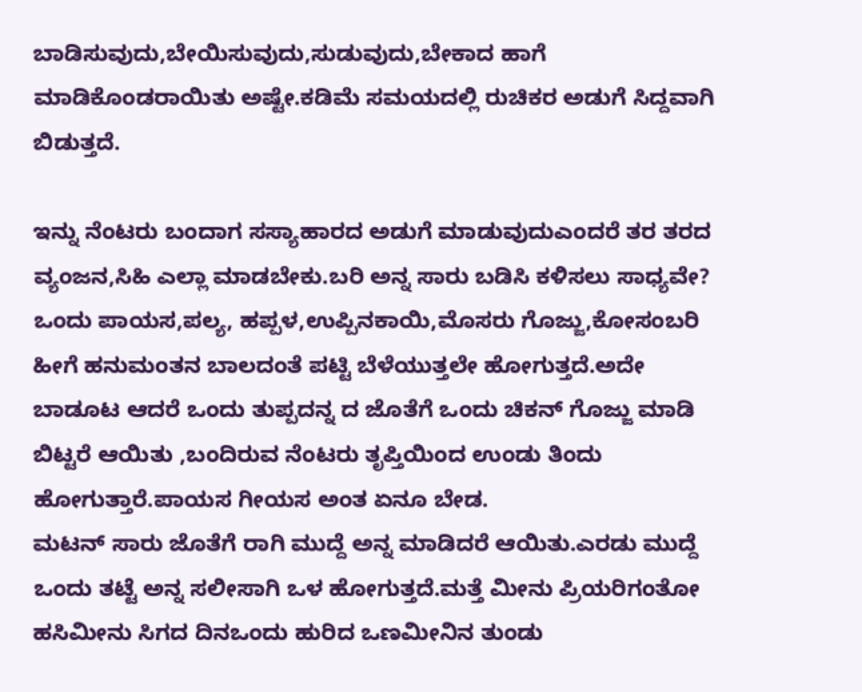ಬಾಡಿಸುವುದು,ಬೇಯಿಸುವುದು,ಸುಡುವುದು,ಬೇಕಾದ ಹಾಗೆ ಮಾಡಿಕೊಂಡರಾಯಿತು ಅಷ್ಟೇ.ಕಡಿಮೆ ಸಮಯದಲ್ಲಿ ರುಚಿಕರ ಅಡುಗೆ ಸಿದ್ದವಾಗಿ ಬಿಡುತ್ತದೆ.

ಇನ್ನು ನೆಂಟರು ಬಂದಾಗ ಸಸ್ಯಾಹಾರದ ಅಡುಗೆ ಮಾಡುವುದುಎಂದರೆ ತರ ತರದ ವ್ಯಂಜನ,ಸಿಹಿ ಎಲ್ಲಾ ಮಾಡಬೇಕು.ಬರಿ ಅನ್ನ ಸಾರು ಬಡಿಸಿ ಕಳಿಸಲು ಸಾಧ್ಯವೇ?
ಒಂದು ಪಾಯಸ,ಪಲ್ಯ, ಹಪ್ಪಳ,ಉಪ್ಪಿನಕಾಯಿ,ಮೊಸರು ಗೊಜ್ಜು,ಕೋಸಂಬರಿ ಹೀಗೆ ಹನುಮಂತನ ಬಾಲದಂತೆ ಪಟ್ಟಿ ಬೆಳೆಯುತ್ತಲೇ ಹೋಗುತ್ತದೆ.ಅದೇ ಬಾಡೂಟ ಆದರೆ ಒಂದು ತುಪ್ಪದನ್ನ ದ ಜೊತೆಗೆ ಒಂದು ಚಿಕನ್ ಗೊಜ್ಜು ಮಾಡಿ ಬಿಟ್ಟರೆ ಆಯಿತು ,ಬಂದಿರುವ ನೆಂಟರು ತೃಪ್ತಿಯಿಂದ ಉಂಡು ತಿಂದು ಹೋಗುತ್ತಾರೆ.ಪಾಯಸ ಗೀಯಸ ಅಂತ ಏನೂ ಬೇಡ.
ಮಟನ್ ಸಾರು ಜೊತೆಗೆ ರಾಗಿ ಮುದ್ದೆ ಅನ್ನ ಮಾಡಿದರೆ ಆಯಿತು.ಎರಡು ಮುದ್ದೆ ಒಂದು ತಟ್ಟೆ ಅನ್ನ ಸಲೀಸಾಗಿ ಒಳ ಹೋಗುತ್ತದೆ.ಮತ್ತೆ ಮೀನು ಪ್ರಿಯರಿಗಂತೋ ಹಸಿಮೀನು ಸಿಗದ ದಿನಒಂದು ಹುರಿದ ಒಣಮೀನಿನ ತುಂಡು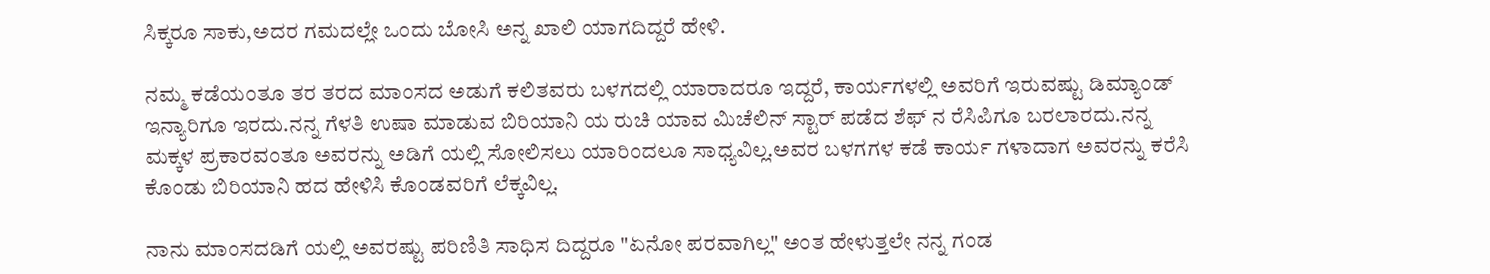ಸಿಕ್ಕರೂ ಸಾಕು,ಅದರ ಗಮದಲ್ಲೇ ಒಂದು ಬೋಸಿ ಅನ್ನ ಖಾಲಿ ಯಾಗದಿದ್ದರೆ ಹೇಳಿ.

ನಮ್ಮ ಕಡೆಯಂತೂ ತರ ತರದ ಮಾಂಸದ ಅಡುಗೆ ಕಲಿತವರು ಬಳಗದಲ್ಲಿ ಯಾರಾದರೂ ಇದ್ದರೆ, ಕಾರ್ಯಗಳಲ್ಲಿ ಅವರಿಗೆ ಇರುವಷ್ಟು ಡಿಮ್ಯಾಂಡ್ ಇನ್ಯಾರಿಗೂ ಇರದು.ನನ್ನ ಗೆಳತಿ ಉಷಾ ಮಾಡುವ ಬಿರಿಯಾನಿ ಯ ರುಚಿ ಯಾವ ಮಿಚೆಲಿನ್ ಸ್ಟಾರ್ ಪಡೆದ ಶೆಫ್ ನ ರೆಸಿಪಿಗೂ ಬರಲಾರದು.ನನ್ನ ಮಕ್ಕಳ ಪ್ರಕಾರವಂತೂ ಅವರನ್ನು ಅಡಿಗೆ ಯಲ್ಲಿ ಸೋಲಿಸಲು ಯಾರಿಂದಲೂ ಸಾಧ್ಯವಿಲ್ಲ.ಅವರ ಬಳಗಗಳ ಕಡೆ ಕಾರ್ಯ ಗಳಾದಾಗ ಅವರನ್ನು ಕರೆಸಿ ಕೊಂಡು ಬಿರಿಯಾನಿ ಹದ ಹೇಳಿಸಿ ಕೊಂಡವರಿಗೆ ಲೆಕ್ಕವಿಲ್ಲ.

ನಾನು ಮಾಂಸದಡಿಗೆ ಯಲ್ಲಿ ಅವರಷ್ಟು ಪರಿಣಿತಿ ಸಾಧಿಸ ದಿದ್ದರೂ "ಏನೋ ಪರವಾಗಿಲ್ಲ" ಅಂತ ಹೇಳುತ್ತಲೇ ನನ್ನ ಗಂಡ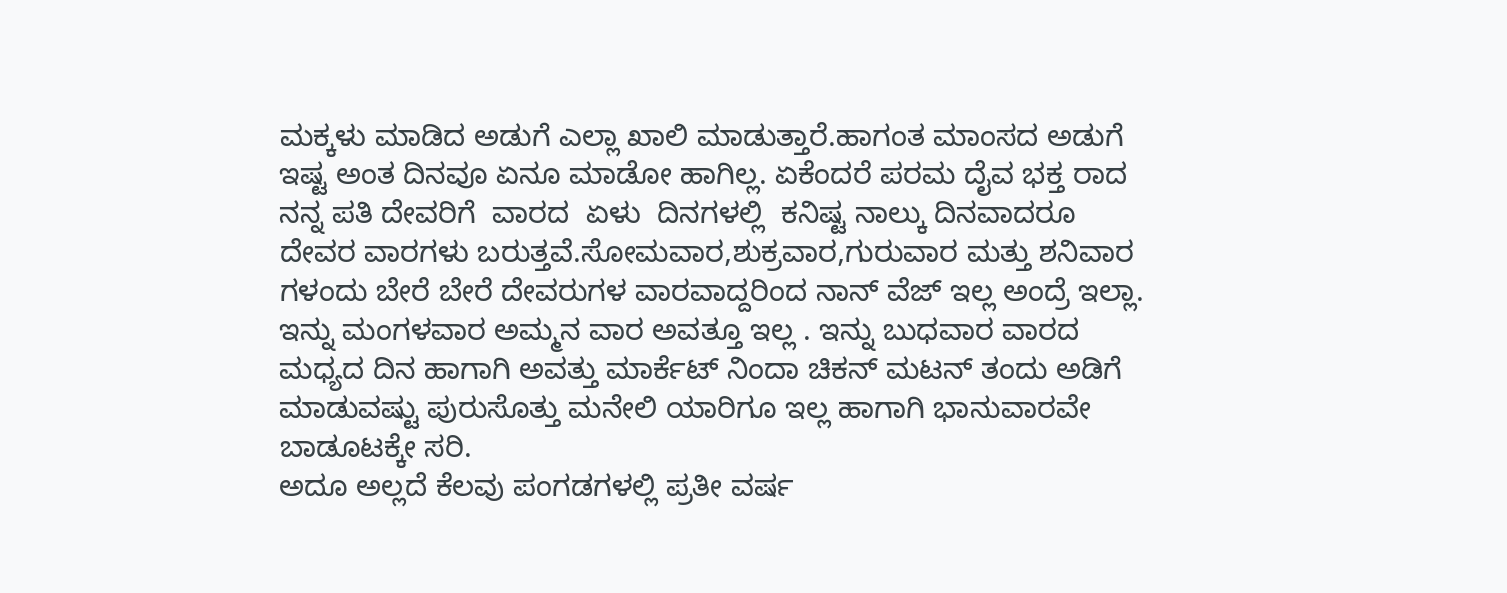ಮಕ್ಕಳು ಮಾಡಿದ ಅಡುಗೆ ಎಲ್ಲಾ ಖಾಲಿ ಮಾಡುತ್ತಾರೆ.ಹಾಗಂತ ಮಾಂಸದ ಅಡುಗೆ ಇಷ್ಟ ಅಂತ ದಿನವೂ ಏನೂ ಮಾಡೋ ಹಾಗಿಲ್ಲ. ಏಕೆಂದರೆ ಪರಮ ದೈವ ಭಕ್ತ ರಾದ ನನ್ನ ಪತಿ ದೇವರಿಗೆ  ವಾರದ  ಏಳು  ದಿನಗಳಲ್ಲಿ  ಕನಿಷ್ಟ ನಾಲ್ಕು ದಿನವಾದರೂ  ದೇವರ ವಾರಗಳು ಬರುತ್ತವೆ.ಸೋಮವಾರ,ಶುಕ್ರವಾರ,ಗುರುವಾರ ಮತ್ತು ಶನಿವಾರ ಗಳಂದು ಬೇರೆ ಬೇರೆ ದೇವರುಗಳ ವಾರವಾದ್ದರಿಂದ ನಾನ್ ವೆಜ್ ಇಲ್ಲ ಅಂದ್ರೆ ಇಲ್ಲಾ. ಇನ್ನು ಮಂಗಳವಾರ ಅಮ್ಮನ ವಾರ ಅವತ್ತೂ ಇಲ್ಲ . ಇನ್ನು ಬುಧವಾರ ವಾರದ ಮಧ್ಯದ ದಿನ ಹಾಗಾಗಿ ಅವತ್ತು ಮಾರ್ಕೆಟ್ ನಿಂದಾ ಚಿಕನ್ ಮಟನ್ ತಂದು ಅಡಿಗೆ ಮಾಡುವಷ್ಟು ಪುರುಸೊತ್ತು ಮನೇಲಿ ಯಾರಿಗೂ ಇಲ್ಲ ಹಾಗಾಗಿ ಭಾನುವಾರವೇ ಬಾಡೂಟಕ್ಕೇ ಸರಿ.
ಅದೂ ಅಲ್ಲದೆ ಕೆಲವು ಪಂಗಡಗಳಲ್ಲಿ ಪ್ರತೀ ವರ್ಷ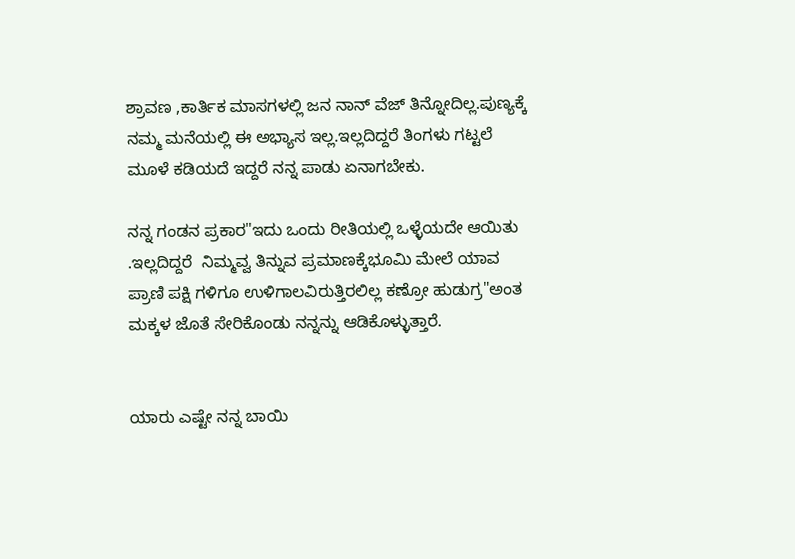ಶ್ರಾವಣ ,ಕಾರ್ತಿಕ ಮಾಸಗಳಲ್ಲಿ ಜನ ನಾನ್ ವೆಜ್ ತಿನ್ನೋದಿಲ್ಲ.ಪುಣ್ಯಕ್ಕೆ ನಮ್ಮ ಮನೆಯಲ್ಲಿ ಈ ಅಭ್ಯಾಸ ಇಲ್ಲ.ಇಲ್ಲದಿದ್ದರೆ ತಿಂಗಳು ಗಟ್ಟಲೆ ಮೂಳೆ ಕಡಿಯದೆ ಇದ್ದರೆ ನನ್ನ ಪಾಡು ಏನಾಗಬೇಕು.

ನನ್ನ ಗಂಡನ ಪ್ರಕಾರ"ಇದು ಒಂದು ರೀತಿಯಲ್ಲಿ ಒಳ್ಳೆಯದೇ ಆಯಿತು .ಇಲ್ಲದಿದ್ದರೆ  ನಿಮ್ಮವ್ವ ತಿನ್ನುವ ಪ್ರಮಾಣಕ್ಕೆಭೂಮಿ ಮೇಲೆ ಯಾವ ಪ್ರಾಣಿ ಪಕ್ಷಿ ಗಳಿಗೂ ಉಳಿಗಾಲವಿರುತ್ತಿರಲಿಲ್ಲ ಕಣ್ರೋ ಹುಡುಗ್ರ"ಅಂತ ಮಕ್ಕಳ ಜೊತೆ ಸೇರಿಕೊಂಡು ನನ್ನನ್ನು ಆಡಿಕೊಳ್ಳುತ್ತಾರೆ.


ಯಾರು ಎಷ್ಟೇ ನನ್ನ ಬಾಯಿ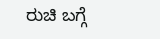ರುಚಿ ಬಗ್ಗೆ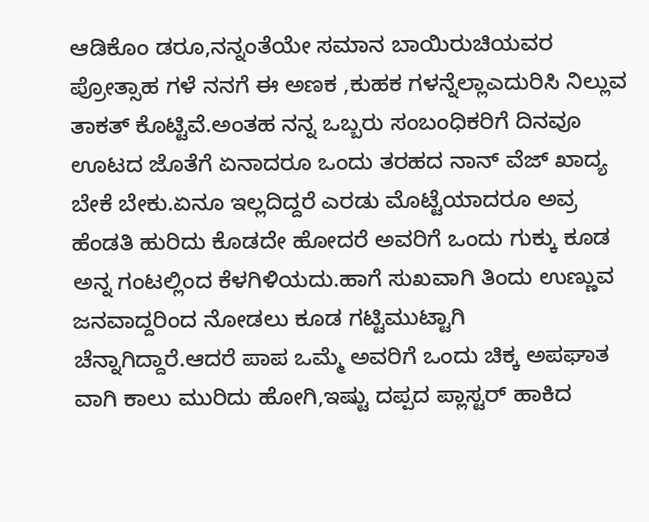ಆಡಿಕೊಂ ಡರೂ,ನನ್ನಂತೆಯೇ ಸಮಾನ ಬಾಯಿರುಚಿಯವರ ಪ್ರೋತ್ಸಾಹ ಗಳೆ ನನಗೆ ಈ ಅಣಕ ,ಕುಹಕ ಗಳನ್ನೆಲ್ಲಾಎದುರಿಸಿ ನಿಲ್ಲುವ ತಾಕತ್ ಕೊಟ್ಟಿವೆ.ಅಂತಹ ನನ್ನ ಒಬ್ಬರು ಸಂಬಂಧಿಕರಿಗೆ ದಿನವೂ ಊಟದ ಜೊತೆಗೆ ಏನಾದರೂ ಒಂದು ತರಹದ ನಾನ್ ವೆಜ್ ಖಾದ್ಯ ಬೇಕೆ ಬೇಕು.ಏನೂ ಇಲ್ಲದಿದ್ದರೆ ಎರಡು ಮೊಟ್ಟೆಯಾದರೂ ಅವ್ರ ಹೆಂಡತಿ ಹುರಿದು ಕೊಡದೇ ಹೋದರೆ ಅವರಿಗೆ ಒಂದು ಗುಕ್ಕು ಕೂಡ ಅನ್ನ ಗಂಟಲ್ಲಿಂದ ಕೆಳಗಿಳಿಯದು.ಹಾಗೆ ಸುಖವಾಗಿ ತಿಂದು ಉಣ್ಣುವ ಜನವಾದ್ದರಿಂದ ನೋಡಲು ಕೂಡ ಗಟ್ಟಿಮುಟ್ಟಾಗಿ ಚೆನ್ನಾಗಿದ್ದಾರೆ.ಆದರೆ ಪಾಪ ಒಮ್ಮೆ ಅವರಿಗೆ ಒಂದು ಚಿಕ್ಕ ಅಪಘಾತ ವಾಗಿ ಕಾಲು ಮುರಿದು ಹೋಗಿ,ಇಷ್ಟು ದಪ್ಪದ ಪ್ಲಾಸ್ಟರ್ ಹಾಕಿದ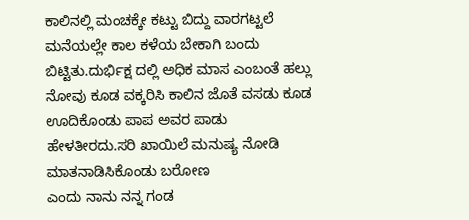ಕಾಲಿನಲ್ಲಿ ಮಂಚಕ್ಕೇ ಕಟ್ಟು ಬಿದ್ದು ವಾರಗಟ್ಟಲೆ ಮನೆಯಲ್ಲೇ ಕಾಲ ಕಳೆಯ ಬೇಕಾಗಿ ಬಂದು ಬಿಟ್ಟಿತು.ದುರ್ಭಿಕ್ಷ ದಲ್ಲಿ ಅಧಿಕ ಮಾಸ ಎಂಬಂತೆ ಹಲ್ಲು ನೋವು ಕೂಡ ವಕ್ಕರಿಸಿ ಕಾಲಿನ ಜೊತೆ ವಸಡು ಕೂಡ ಊದಿಕೊಂಡು ಪಾಪ ಅವರ ಪಾಡು ಹೇಳತೀರದು.ಸರಿ ಖಾಯಿಲೆ ಮನುಷ್ಯ ನೋಡಿ ಮಾತನಾಡಿಸಿಕೊಂಡು ಬರೋಣ
ಎಂದು ನಾನು ನನ್ನ ಗಂಡ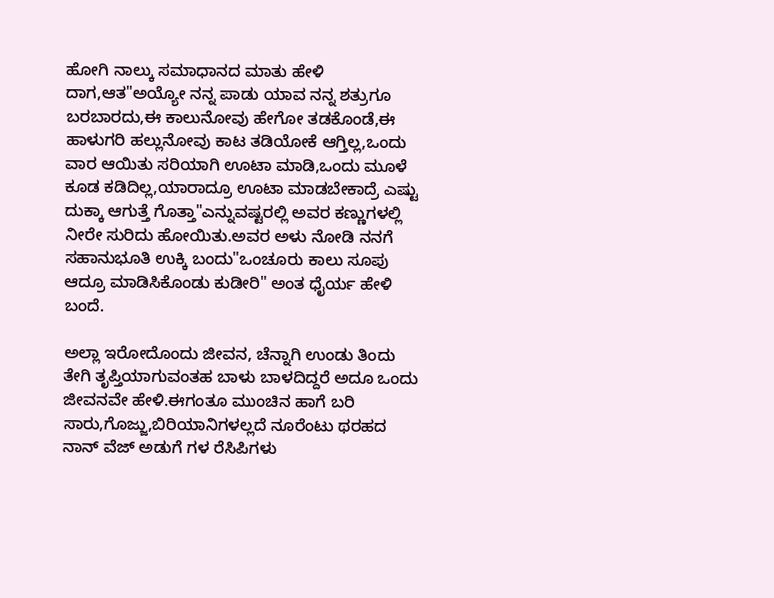ಹೋಗಿ ನಾಲ್ಕು ಸಮಾಧಾನದ ಮಾತು ಹೇಳಿ ದಾಗ,ಆತ"ಅಯ್ಯೋ ನನ್ನ ಪಾಡು ಯಾವ ನನ್ನ ಶತ್ರುಗೂ ಬರಬಾರದು,ಈ ಕಾಲುನೋವು ಹೇಗೋ ತಡಕೊಂಡೆ,ಈ ಹಾಳುಗರಿ ಹಲ್ಲುನೋವು ಕಾಟ ತಡಿಯೋಕೆ ಆಗ್ತಿಲ್ಲ,ಒಂದು ವಾರ ಆಯಿತು ಸರಿಯಾಗಿ ಊಟಾ ಮಾಡಿ,ಒಂದು ಮೂಳೆ ಕೂಡ ಕಡಿದಿಲ್ಲ,ಯಾರಾದ್ರೂ ಊಟಾ ಮಾಡಬೇಕಾದ್ರೆ ಎಷ್ಟು ದುಕ್ಕಾ ಆಗುತ್ತೆ ಗೊತ್ತಾ"ಎನ್ನುವಷ್ಟರಲ್ಲಿ ಅವರ ಕಣ್ಣುಗಳಲ್ಲಿ ನೀರೇ ಸುರಿದು ಹೋಯಿತು.ಅವರ ಅಳು ನೋಡಿ ನನಗೆ ಸಹಾನುಭೂತಿ ಉಕ್ಕಿ ಬಂದು"ಒಂಚೂರು ಕಾಲು ಸೂಪು ಆದ್ರೂ ಮಾಡಿಸಿಕೊಂಡು ಕುಡೀರಿ" ಅಂತ ಧೈರ್ಯ ಹೇಳಿ ಬಂದೆ.

ಅಲ್ಲಾ ಇರೋದೊಂದು ಜೀವನ, ಚೆನ್ನಾಗಿ ಉಂಡು ತಿಂದು ತೇಗಿ ತೃಪ್ತಿಯಾಗುವಂತಹ ಬಾಳು ಬಾಳದಿದ್ದರೆ ಅದೂ ಒಂದು ಜೀವನವೇ ಹೇಳಿ.ಈಗಂತೂ ಮುಂಚಿನ ಹಾಗೆ ಬರಿ ಸಾರು,ಗೊಜ್ಜು,ಬಿರಿಯಾನಿಗಳಲ್ಲದೆ ನೂರೆಂಟು ಥರಹದ ನಾನ್ ವೆಜ್ ಅಡುಗೆ ಗಳ ರೆಸಿಪಿಗಳು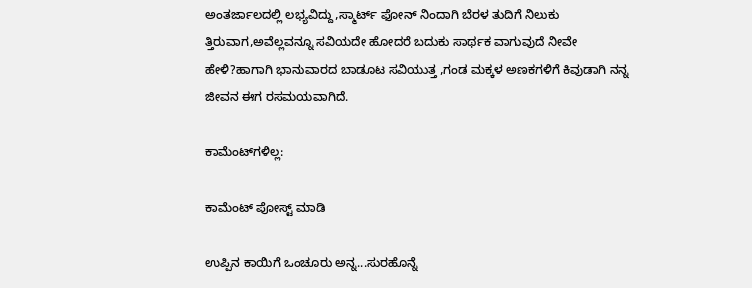ಅಂತರ್ಜಾಲದಲ್ಲಿ ಲಭ್ಯವಿದ್ದು,ಸ್ಮಾರ್ಟ್ ಫೋನ್ ನಿಂದಾಗಿ ಬೆರಳ ತುದಿಗೆ ನಿಲುಕು ತ್ತಿರುವಾಗ,ಅವೆಲ್ಲವನ್ನೂ ಸವಿಯದೇ ಹೋದರೆ ಬದುಕು ಸಾರ್ಥಕ ವಾಗುವುದೆ ನೀವೇ ಹೇಳಿ?ಹಾಗಾಗಿ ಭಾನುವಾರದ ಬಾಡೂಟ ಸವಿಯುತ್ತ ,ಗಂಡ ಮಕ್ಕಳ ಅಣಕಗಳಿಗೆ ಕಿವುಡಾಗಿ ನನ್ನ ಜೀವನ ಈಗ ರಸಮಯವಾಗಿದೆ.

ಕಾಮೆಂಟ್‌ಗಳಿಲ್ಲ:

ಕಾಮೆಂಟ್‌‌ ಪೋಸ್ಟ್‌ ಮಾಡಿ

ಉಪ್ಪಿನ ಕಾಯಿಗೆ ಒಂಚೂರು ಅನ್ನ...ಸುರಹೊನ್ನೆ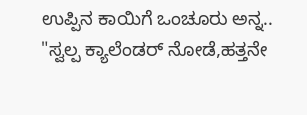ಉಪ್ಪಿನ ಕಾಯಿಗೆ ಒಂಚೂರು ಅನ್ನ..   "ಸ್ವಲ್ಪ ಕ್ಯಾಲೆಂಡರ್ ನೋಡೆ,ಹತ್ತನೇ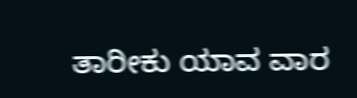ತಾರೀಕು ಯಾವ ವಾರ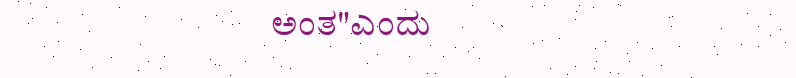ಅಂತ"ಎಂದು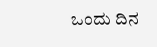ಒಂದು ದಿನ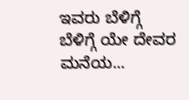ಇವರು ಬೆಳಿಗ್ಗೆ ಬೆಳಿಗ್ಗೆ ಯೇ ದೇವರ ಮನೆಯ...